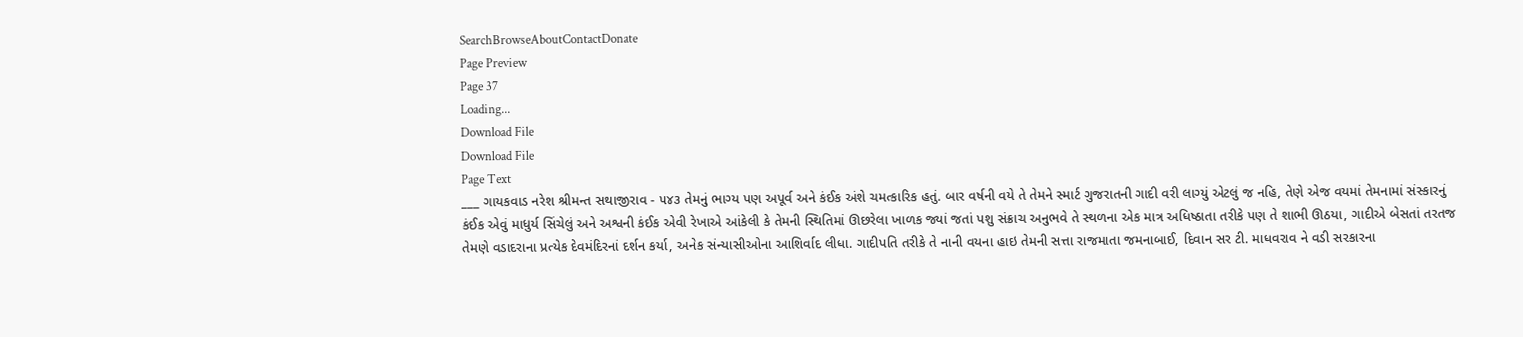SearchBrowseAboutContactDonate
Page Preview
Page 37
Loading...
Download File
Download File
Page Text
___ ગાયકવાડ નરેશ શ્રીમન્ત સથાજીરાવ - ૫૪૩ તેમનું ભાગ્ય પણ અપૂર્વ અને કંઈક અંશે ચમત્કારિક હતું. બાર વર્ષની વયે તે તેમને સ્માર્ટ ગુજરાતની ગાદી વરી લાગ્યું એટલું જ નહિ, તેણે એજ વયમાં તેમનામાં સંસ્કારનું કંઈક એવું માધુર્ય સિંચેલું અને અશ્વની કંઈક એવી રેખાએ આંકેલી કે તેમની સ્થિતિમાં ઊછરેલા ખાળક જ્યાં જતાં પશુ સંક્રાચ અનુભવે તે સ્થળના એક માત્ર અધિષ્ઠાતા તરીકે પણ તે શાભી ઊઠયા, ગાદીએ બેસતાં તરતજ તેમણે વડાદરાના પ્રત્યેક દેવમંદિરનાં દર્શન કર્યા, અનેક સંન્યાસીઓના આશિર્વાદ લીધા. ગાદીપતિ તરીકે તે નાની વયના હાઇ તેમની સત્તા રાજમાતા જમનાબાઈ, દિવાન સર ટી. માધવરાવ ને વડી સરકારના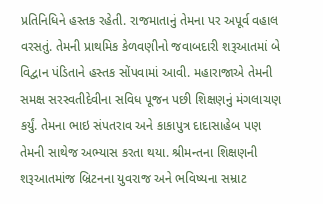પ્રતિનિધિને હસ્તક રહેતી. રાજમાતાનું તેમના પર અપૂર્વ વહાલ વરસતું. તેમની પ્રાથમિક કેળવણીનો જવાબદારી શરૂઆતમાં બે વિદ્વાન પંડિતાને હસ્તક સોંપવામાં આવી. મહારાજાએ તેમની સમક્ષ સરસ્વતીદેવીના સવિધ પૂજન પછી શિક્ષણનું મંગલાચણ કર્યું. તેમના ભાઇ સંપતરાવ અને કાકાપુત્ર દાદાસાહેબ પણ તેમની સાથેજ અભ્યાસ કરતા થયા. શ્રીમન્તના શિક્ષણની શરૂઆતમાંજ બ્રિટનના યુવરાજ અને ભવિષ્યના સમ્રાટ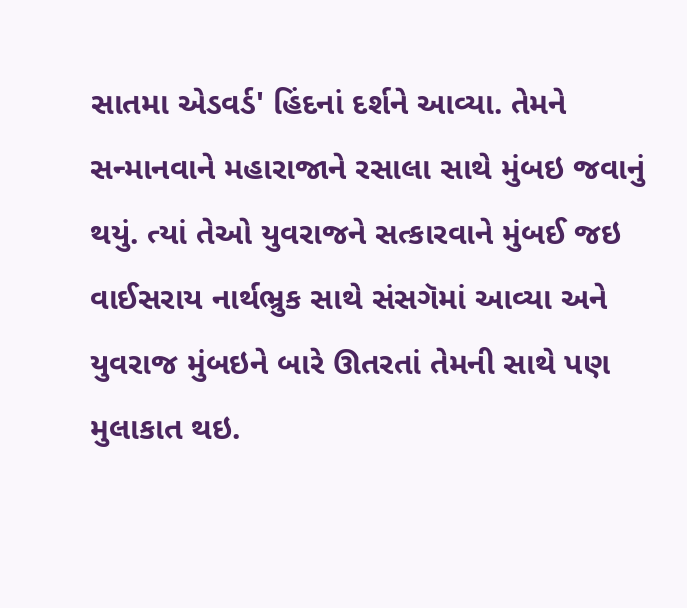સાતમા એડવર્ડ' હિંદનાં દર્શને આવ્યા. તેમને સન્માનવાને મહારાજાને રસાલા સાથે મુંબઇ જવાનું થયું. ત્યાં તેઓ યુવરાજને સત્કારવાને મુંબઈ જઇ વાઈસરાય નાર્થભ્રુક સાથે સંસગૅમાં આવ્યા અને યુવરાજ મુંબઇને બારે ઊતરતાં તેમની સાથે પણ મુલાકાત થઇ.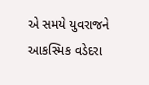એ સમયે યુવરાજને આકસ્મિક વડેદરા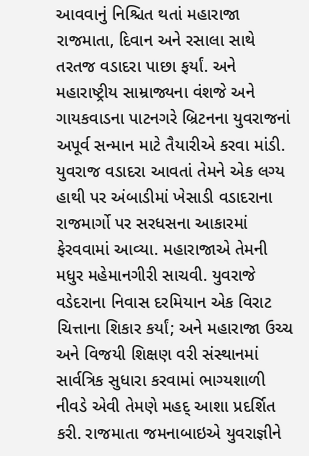આવવાનું નિશ્ચિત થતાં મહારાજા રાજમાતા, દિવાન અને રસાલા સાથે તરતજ વડાદરા પાછા ફર્યાં. અને મહારાષ્ટ્રીય સામ્રાજ્યના વંશજે અને ગાયકવાડના પાટનગરે બ્રિટનના યુવરાજનાં અપૂર્વ સન્માન માટે તૈયારીએ કરવા માંડી. યુવરાજ વડાદરા આવતાં તેમને એક લગ્ય હાથી પર અંબાડીમાં ખેસાડી વડાદરાના રાજમાર્ગો પર સરધસના આકારમાં ફેરવવામાં આવ્યા. મહારાજાએ તેમની મધુર મહેમાનગીરી સાચવી. યુવરાજે વડેદરાના નિવાસ દરમિયાન એક વિરાટ ચિત્તાના શિકાર કર્યાં; અને મહારાજા ઉચ્ચ અને વિજયી શિક્ષણ વરી સંસ્થાનમાં સાર્વત્રિક સુધારા કરવામાં ભાગ્યશાળી નીવડે એવી તેમણે મહદ્ આશા પ્રદર્શિત કરી. રાજમાતા જમનાબાઇએ યુવરાજ્ઞીને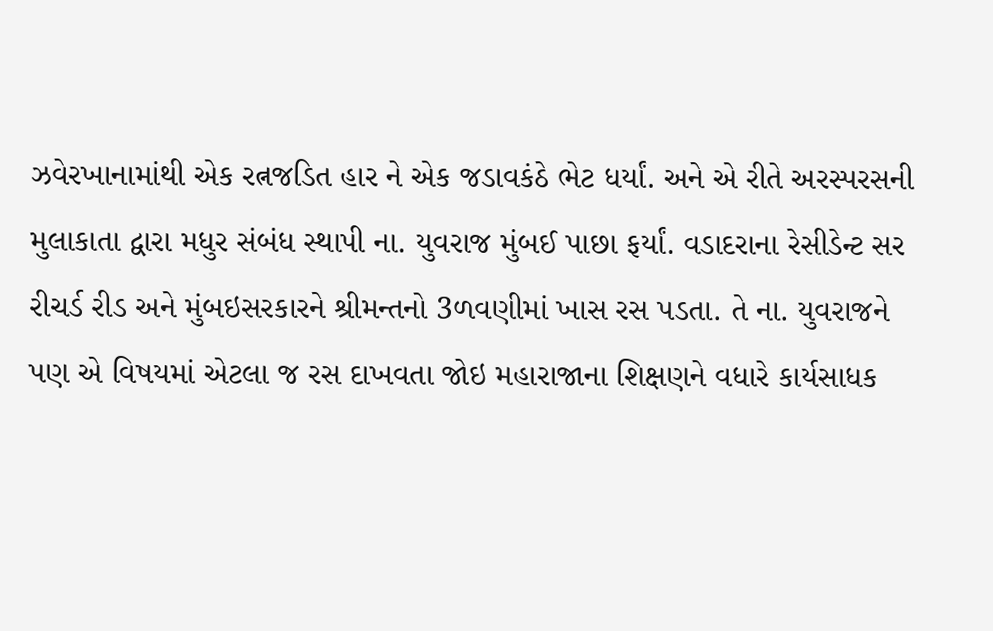ઝવેરખાનામાંથી એક રત્નજડિત હાર ને એક જડાવકંઠે ભેટ ધર્યાં. અને એ રીતે અરસ્પરસની મુલાકાતા દ્વારા મધુર સંબંધ સ્થાપી ના. યુવરાજ મુંબઈ પાછા ફર્યાં. વડાદરાના રેસીડેન્ટ સર રીચર્ડ રીડ અને મુંબઇસરકારને શ્રીમન્તનો 3ળવણીમાં ખાસ રસ પડતા. તે ના. યુવરાજને પણ એ વિષયમાં એટલા જ રસ દાખવતા જોઇ મહારાજાના શિક્ષણને વધારે કાર્યસાધક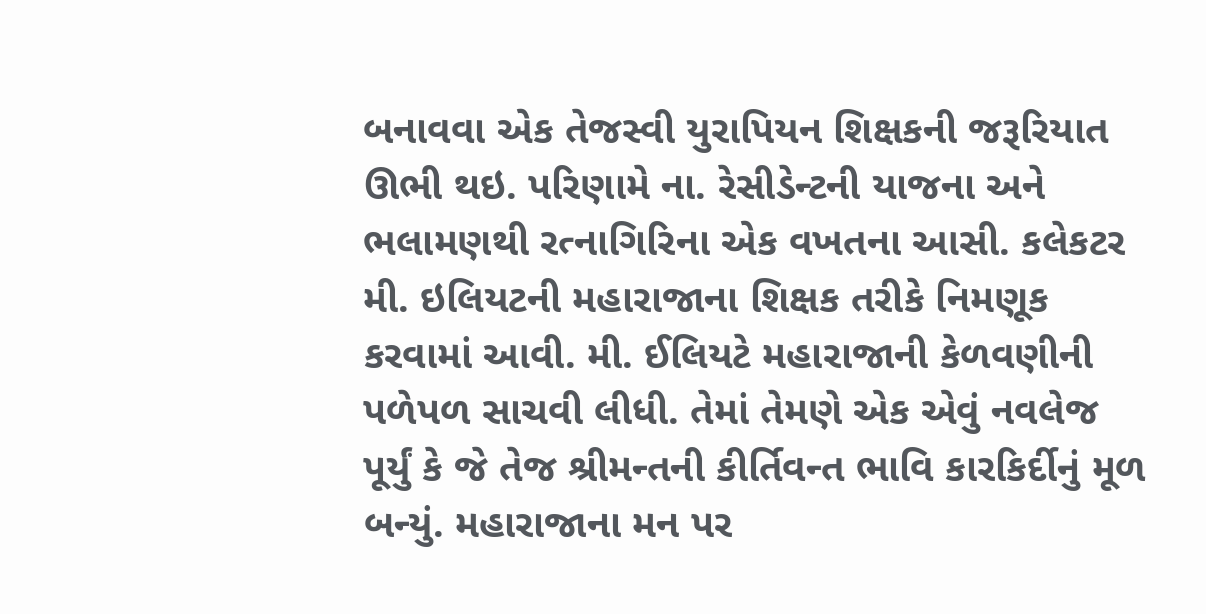બનાવવા એક તેજસ્વી યુરાપિયન શિક્ષકની જરૂરિયાત ઊભી થઇ. પરિણામે ના. રેસીડેન્ટની યાજના અને ભલામણથી રત્નાગિરિના એક વખતના આસી. કલેકટર મી. ઇલિયટની મહારાજાના શિક્ષક તરીકે નિમણૂક કરવામાં આવી. મી. ઈલિયટે મહારાજાની કેળવણીની પળેપળ સાચવી લીધી. તેમાં તેમણે એક એવું નવલેજ પૂર્યું કે જે તેજ શ્રીમન્તની કીર્તિવન્ત ભાવિ કારકિર્દીનું મૂળ બન્યું. મહારાજાના મન પર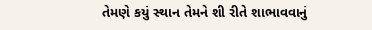તેમણે કયું સ્થાન તેમને શી રીતે શાભાવવાનું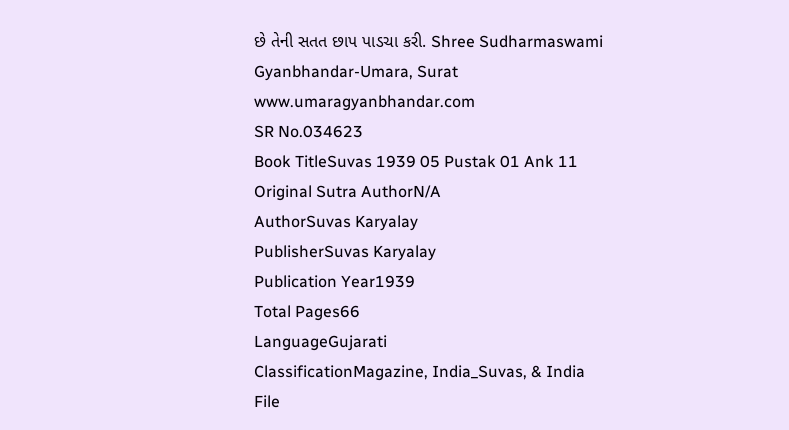છે તેની સતત છાપ પાડચા કરી. Shree Sudharmaswami Gyanbhandar-Umara, Surat www.umaragyanbhandar.com
SR No.034623
Book TitleSuvas 1939 05 Pustak 01 Ank 11
Original Sutra AuthorN/A
AuthorSuvas Karyalay
PublisherSuvas Karyalay
Publication Year1939
Total Pages66
LanguageGujarati
ClassificationMagazine, India_Suvas, & India
File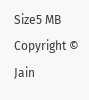Size5 MB
Copyright © Jain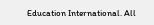Education International. All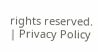rights reserved. | Privacy Policy